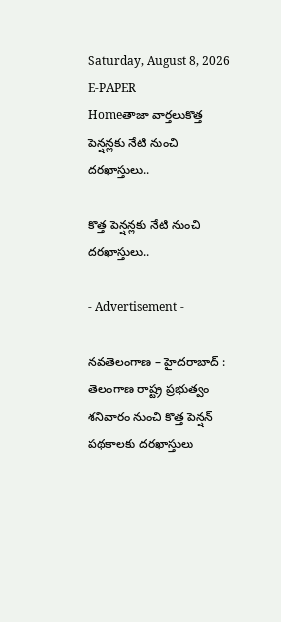Saturday, August 8, 2026
E-PAPER
Homeతాజా వార్తలుకొత్త పెన్షన్లకు నేటి నుంచి దరఖాస్తులు..

కొత్త పెన్షన్లకు నేటి నుంచి దరఖాస్తులు..

- Advertisement -

నవతెలంగాణ – హైదరాబాద్ : తెలంగాణ రాష్ట్ర ప్రభుత్వం శనివారం నుంచి కొత్త పెన్షన్ పథకాలకు దరఖాస్తులు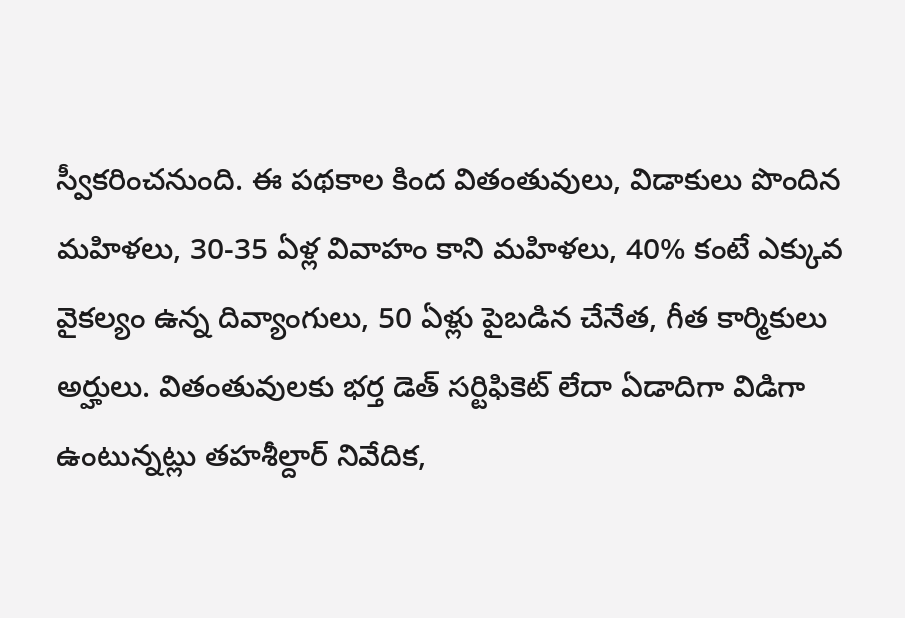స్వీకరించనుంది. ఈ పథకాల కింద వితంతువులు, విడాకులు పొందిన మహిళలు, 30-35 ఏళ్ల వివాహం కాని మహిళలు, 40% కంటే ఎక్కువ వైకల్యం ఉన్న దివ్యాంగులు, 50 ఏళ్లు పైబడిన చేనేత, గీత కార్మికులు అర్హులు. వితంతువులకు భర్త డెత్ సర్టిఫికెట్ లేదా ఏడాదిగా విడిగా ఉంటున్నట్లు తహశీల్దార్ నివేదిక,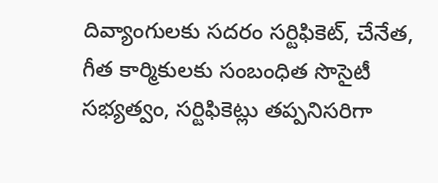దివ్యాంగులకు సదరం సర్టిఫికెట్, చేనేత, గీత కార్మికులకు సంబంధిత సొసైటీ సభ్యత్వం, సర్టిఫికెట్లు తప్పనిసరిగా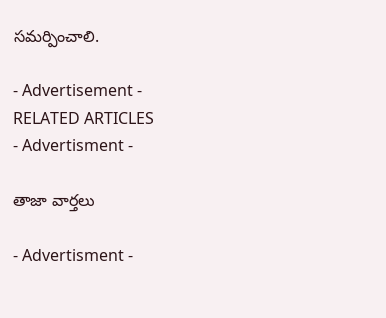సమర్పించాలి.

- Advertisement -
RELATED ARTICLES
- Advertisment -

తాజా వార్తలు

- Advertisment -